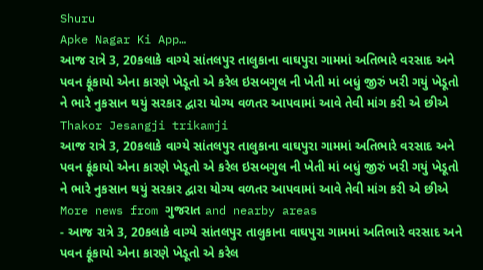Shuru
Apke Nagar Ki App…
આજ રાત્રે 3, 20કલાકે વાગ્યે સાંતલપુર તાલુકાના વાઘપુરા ગામમાં અતિભારે વરસાદ અને પવન ફૂંકાયો એના કારણે ખેડૂતો એ કરેલ ઇસબગુલ ની ખેતી માં બધું જીરું ખરી ગયું ખેડૂતો ને ભારે નુકસાન થયું સરકાર દ્વારા યોગ્ય વળતર આપવામાં આવે તેવી માંગ કરી એ છીએ
Thakor Jesangji trikamji
આજ રાત્રે 3, 20કલાકે વાગ્યે સાંતલપુર તાલુકાના વાઘપુરા ગામમાં અતિભારે વરસાદ અને પવન ફૂંકાયો એના કારણે ખેડૂતો એ કરેલ ઇસબગુલ ની ખેતી માં બધું જીરું ખરી ગયું ખેડૂતો ને ભારે નુકસાન થયું સરકાર દ્વારા યોગ્ય વળતર આપવામાં આવે તેવી માંગ કરી એ છીએ
More news from ગુજરાત and nearby areas
- આજ રાત્રે 3, 20કલાકે વાગ્યે સાંતલપુર તાલુકાના વાઘપુરા ગામમાં અતિભારે વરસાદ અને પવન ફૂંકાયો એના કારણે ખેડૂતો એ કરેલ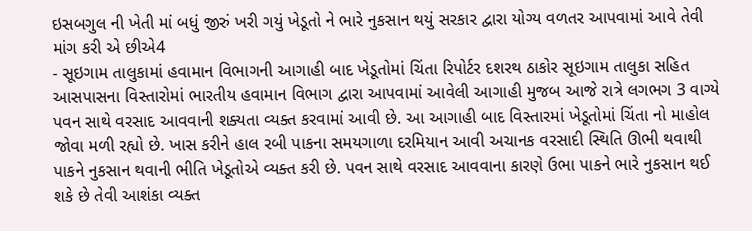ઇસબગુલ ની ખેતી માં બધું જીરું ખરી ગયું ખેડૂતો ને ભારે નુકસાન થયું સરકાર દ્વારા યોગ્ય વળતર આપવામાં આવે તેવી માંગ કરી એ છીએ4
- સૂઇગામ તાલુકામાં હવામાન વિભાગની આગાહી બાદ ખેડૂતોમાં ચિંતા રિપોર્ટર દશરથ ઠાકોર સૂઇગામ તાલુકા સહિત આસપાસના વિસ્તારોમાં ભારતીય હવામાન વિભાગ દ્વારા આપવામાં આવેલી આગાહી મુજબ આજે રાત્રે લગભગ 3 વાગ્યે પવન સાથે વરસાદ આવવાની શક્યતા વ્યક્ત કરવામાં આવી છે. આ આગાહી બાદ વિસ્તારમાં ખેડૂતોમાં ચિંતા નો માહોલ જોવા મળી રહ્યો છે. ખાસ કરીને હાલ રબી પાકના સમયગાળા દરમિયાન આવી અચાનક વરસાદી સ્થિતિ ઊભી થવાથી પાકને નુકસાન થવાની ભીતિ ખેડૂતોએ વ્યક્ત કરી છે. પવન સાથે વરસાદ આવવાના કારણે ઉભા પાકને ભારે નુકસાન થઈ શકે છે તેવી આશંકા વ્યક્ત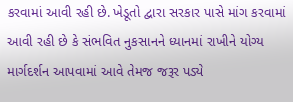કરવામાં આવી રહી છે. ખેડૂતો દ્વારા સરકાર પાસે માંગ કરવામાં આવી રહી છે કે સંભવિત નુકસાનને ધ્યાનમાં રાખીને યોગ્ય માર્ગદર્શન આપવામાં આવે તેમજ જરૂર પડ્યે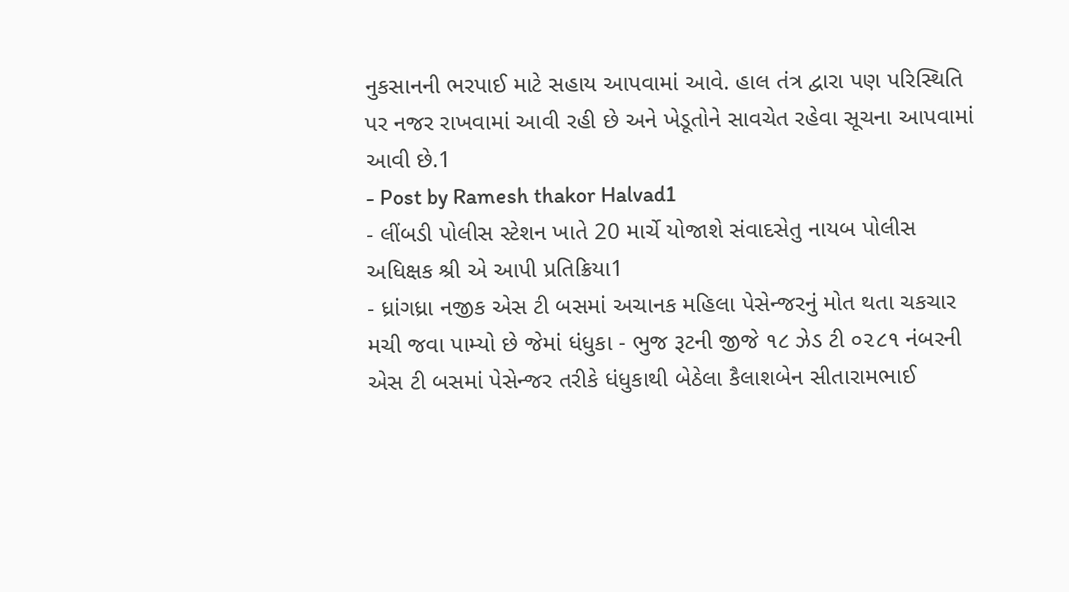નુકસાનની ભરપાઈ માટે સહાય આપવામાં આવે. હાલ તંત્ર દ્વારા પણ પરિસ્થિતિ પર નજર રાખવામાં આવી રહી છે અને ખેડૂતોને સાવચેત રહેવા સૂચના આપવામાં આવી છે.1
- Post by Ramesh thakor Halvad1
- લીંબડી પોલીસ સ્ટેશન ખાતે 20 માર્ચે યોજાશે સંવાદસેતુ નાયબ પોલીસ અધિક્ષક શ્રી એ આપી પ્રતિક્રિયા1
- ધ્રાંગધ્રા નજીક એસ ટી બસમાં અચાનક મહિલા પેસેન્જરનું મોત થતા ચકચાર મચી જવા પામ્યો છે જેમાં ધંધુકા - ભુજ રૂટની જીજે ૧૮ ઝેડ ટી ૦૨૮૧ નંબરની એસ ટી બસમાં પેસેન્જર તરીકે ધંધુકાથી બેઠેલા કૈલાશબેન સીતારામભાઈ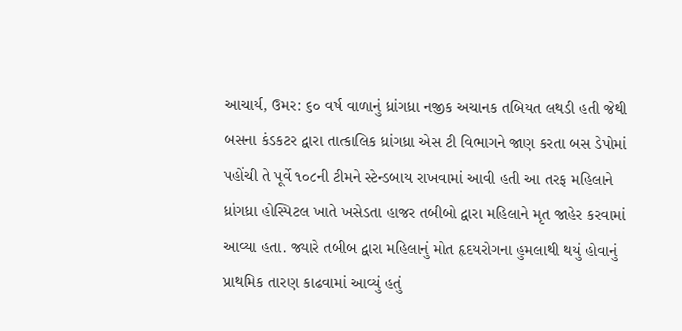આચાર્ય, ઉમર: ૬૦ વર્ષ વાળાનું ધ્રાંગધ્રા નજીક અચાનક તબિયત લથડી હતી જેથી બસના કંડકટર દ્વારા તાત્કાલિક ધ્રાંગધ્રા એસ ટી વિભાગને જાણ કરતા બસ ડેપોમાં પહોંચી તે પૂર્વે ૧૦૮ની ટીમને સ્ટેન્ડબાય રાખવામાં આવી હતી આ તરફ મહિલાને ધ્રાંગધ્રા હોસ્પિટલ ખાતે ખસેડતા હાજર તબીબો દ્વારા મહિલાને મૃત જાહેર કરવામાં આવ્યા હતા. જ્યારે તબીબ દ્વારા મહિલાનું મોત હૃદયરોગના હુમલાથી થયું હોવાનું પ્રાથમિક તારણ કાઢવામાં આવ્યું હતું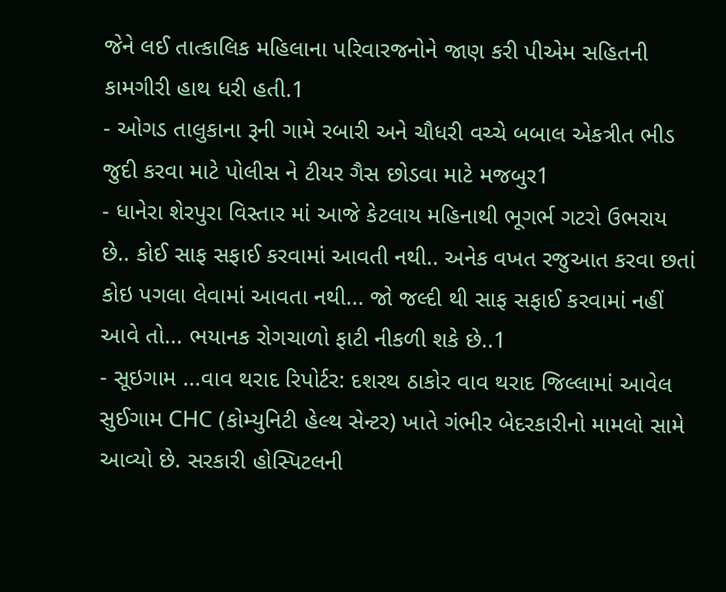જેને લઈ તાત્કાલિક મહિલાના પરિવારજનોને જાણ કરી પીએમ સહિતની કામગીરી હાથ ધરી હતી.1
- ઓગડ તાલુકાના રૂની ગામે રબારી અને ચૌધરી વચ્ચે બબાલ એકત્રીત ભીડ જુદી કરવા માટે પોલીસ ને ટીયર ગૈસ છોડવા માટે મજબુર1
- ધાનેરા શેરપુરા વિસ્તાર માં આજે કેટલાય મહિનાથી ભૂગર્ભ ગટરો ઉભરાય છે.. કોઈ સાફ સફાઈ કરવામાં આવતી નથી.. અનેક વખત રજુઆત કરવા છતાં કોઇ પગલા લેવામાં આવતા નથી... જો જલ્દી થી સાફ સફાઈ કરવામાં નહીં આવે તો... ભયાનક રોગચાળો ફાટી નીકળી શકે છે..1
- સૂઇગામ ...વાવ થરાદ રિપોર્ટર: દશરથ ઠાકોર વાવ થરાદ જિલ્લામાં આવેલ સુઈગામ CHC (કોમ્યુનિટી હેલ્થ સેન્ટર) ખાતે ગંભીર બેદરકારીનો મામલો સામે આવ્યો છે. સરકારી હોસ્પિટલની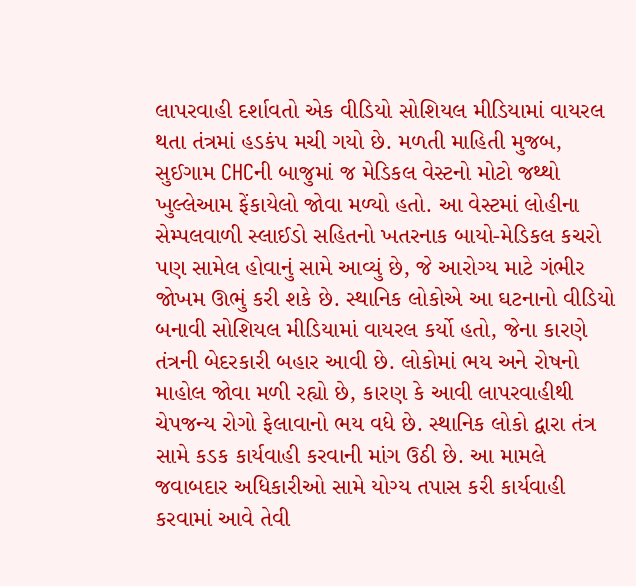લાપરવાહી દર્શાવતો એક વીડિયો સોશિયલ મીડિયામાં વાયરલ થતા તંત્રમાં હડકંપ મચી ગયો છે. મળતી માહિતી મુજબ, સુઈગામ CHCની બાજુમાં જ મેડિકલ વેસ્ટનો મોટો જથ્થો ખુલ્લેઆમ ફેંકાયેલો જોવા મળ્યો હતો. આ વેસ્ટમાં લોહીના સેમ્પલવાળી સ્લાઈડો સહિતનો ખતરનાક બાયો-મેડિકલ કચરો પણ સામેલ હોવાનું સામે આવ્યું છે, જે આરોગ્ય માટે ગંભીર જોખમ ઊભું કરી શકે છે. સ્થાનિક લોકોએ આ ઘટનાનો વીડિયો બનાવી સોશિયલ મીડિયામાં વાયરલ કર્યો હતો, જેના કારણે તંત્રની બેદરકારી બહાર આવી છે. લોકોમાં ભય અને રોષનો માહોલ જોવા મળી રહ્યો છે, કારણ કે આવી લાપરવાહીથી ચેપજન્ય રોગો ફેલાવાનો ભય વધે છે. સ્થાનિક લોકો દ્વારા તંત્ર સામે કડક કાર્યવાહી કરવાની માંગ ઉઠી છે. આ મામલે જવાબદાર અધિકારીઓ સામે યોગ્ય તપાસ કરી કાર્યવાહી કરવામાં આવે તેવી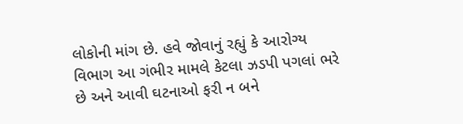લોકોની માંગ છે. હવે જોવાનું રહ્યું કે આરોગ્ય વિભાગ આ ગંભીર મામલે કેટલા ઝડપી પગલાં ભરે છે અને આવી ઘટનાઓ ફરી ન બને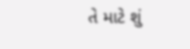તે માટે શું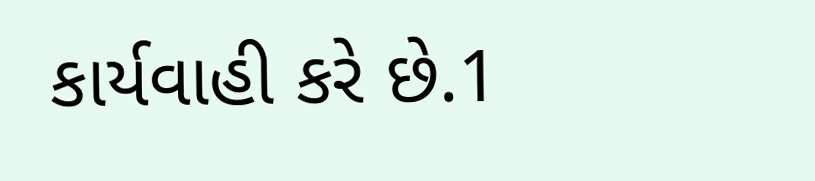કાર્યવાહી કરે છે.1